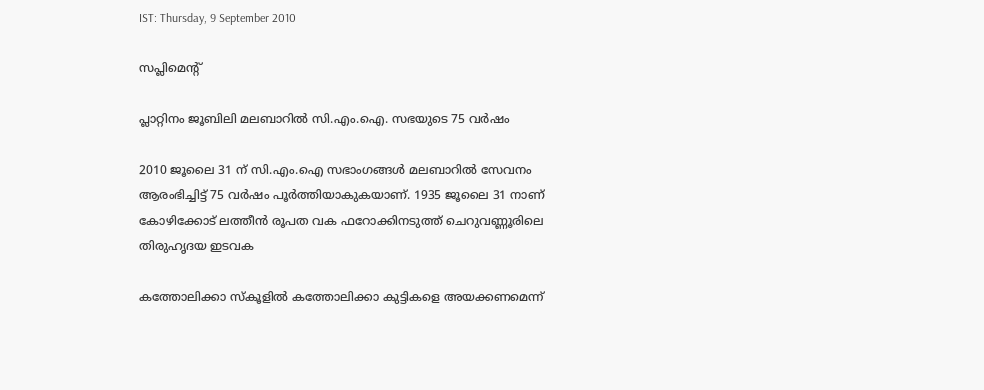IST: Thursday, 9 September 2010

സപ്ലിമെന്റ്‌

പ്ലാറ്റിനം ജൂബിലി മലബാറില്‍ സി.എം.ഐ. സഭയുടെ 75 വര്‍ഷം

2010 ജൂലൈ 31 ന്‌ സി.എം.ഐ സഭാംഗങ്ങള്‍ മലബാറില്‍ സേവനം ആരംഭിച്ചിട്ട്‌ 75 വര്‍ഷം പൂര്‍ത്തിയാകുകയാണ്‌. 1935 ജൂലൈ 31 നാണ്‌ കോഴിക്കോട്‌ ലത്തീന്‍ രൂപത വക ഫറോക്കിനടുത്ത്‌ ചെറുവണ്ണൂരിലെ തിരുഹൃദയ ഇടവക

കത്തോലിക്കാ സ്‌കൂളില്‍ കത്തോലിക്കാ കുട്ടികളെ അയക്കണമെന്ന്‌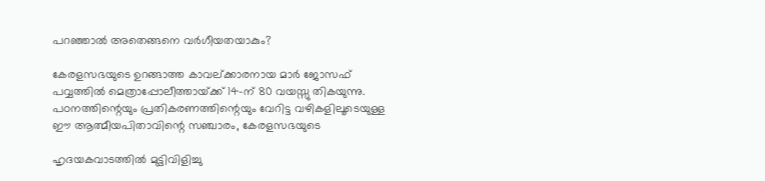പറഞ്ഞാല്‍ അതെങ്ങനെ വര്‍ഗീയതയാകും?

കേരളസഭയുടെ ഉറങ്ങാത്ത കാവല്‌ക്കാരനായ മാര്‍ ജോസഫ്‌ പവ്വത്തില്‍ മെത്രാപ്പോലീത്തായ്‌ക്ക്‌ 14-ന്‌ 80 വയസ്സു തികയുന്നു. പഠനത്തിന്റെയും പ്രതികരണത്തിന്റെയും വേറിട്ട വഴികളിലൂടെയുള്ള ഈ ആത്മീയപിതാവിന്റെ സഞ്ചാരം, കേരളസഭയുടെ

ഹൃദയകവാടത്തില്‍ മുട്ടിവിളിച്ചു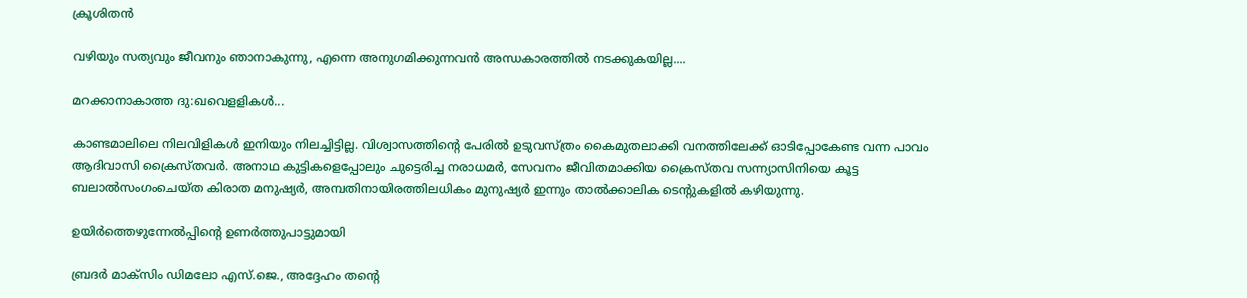ക്രൂശിതന്‍

വഴിയും സത്യവും ജീവനും ഞാനാകുന്നു, എന്നെ അനുഗമിക്കുന്നവന്‍ അന്ധകാരത്തില്‍ നടക്കുകയില്ല....

മറക്കാനാകാത്ത ദു:ഖവെളളികള്‍...

കാണ്ടമാലിലെ നിലവിളികള്‍ ഇനിയും നിലച്ചിട്ടില്ല. വിശ്വാസത്തിന്റെ പേരില്‍ ഉടുവസ്‌ത്രം കൈമുതലാക്കി വനത്തിലേക്ക്‌ ഓടിപ്പോകേണ്ട വന്ന പാവം ആദിവാസി ക്രൈസ്‌തവര്‍. അനാഥ കുട്ടികളെപ്പോലും ചുട്ടെരിച്ച നരാധമര്‍, സേവനം ജീവിതമാക്കിയ ക്രൈസ്‌തവ സന്ന്യാസിനിയെ കൂട്ട ബലാല്‍സംഗംചെയ്‌ത കിരാത മനുഷ്യര്‍, അമ്പതിനായിരത്തിലധികം മുനുഷ്യര്‍ ഇന്നും താല്‍ക്കാലിക ടെന്റുകളില്‍ കഴിയുന്നു.

ഉയിര്‍ത്തെഴുന്നേല്‍പ്പിന്റെ ഉണര്‍ത്തുപാട്ടുമായി

ബ്രദര്‍ മാക്‌സിം ഡിമലോ എസ്‌.ജെ., അദ്ദേഹം തന്റെ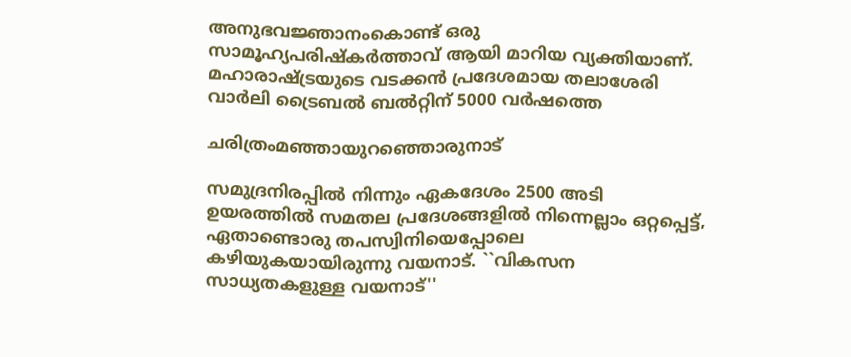അനുഭവജ്ഞാനംകൊണ്ട്‌ ഒരു സാമൂഹ്യപരിഷ്‌കര്‍ത്താവ്‌ ആയി മാറിയ വ്യക്തിയാണ്‌. മഹാരാഷ്‌ട്രയുടെ വടക്കന്‍ പ്രദേശമായ തലാശേരി വാര്‍ലി ട്രൈബല്‍ ബല്‍റ്റിന്‌ 5000 വര്‍ഷത്തെ

ചരിത്രംമഞ്ഞായുറഞ്ഞൊരുനാട്‌

സമുദ്രനിരപ്പില്‍ നിന്നും ഏകദേശം 2500 അടി ഉയരത്തില്‍ സമതല പ്രദേശങ്ങളില്‍ നിന്നെല്ലാം ഒറ്റപ്പെട്ട്‌, ഏതാണ്ടൊരു തപസ്വിനിയെപ്പോലെ കഴിയുകയായിരുന്നു വയനാട്‌. ``വികസന സാധ്യതകളുള്ള വയനാട്‌''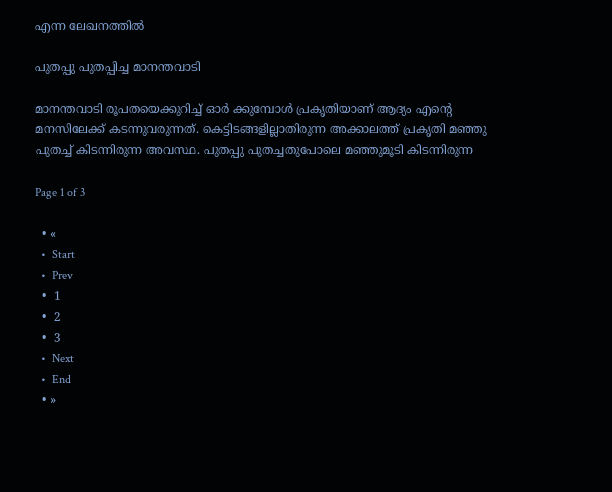എന്ന ലേഖനത്തില്‍

പുതപ്പു പുതപ്പിച്ച മാനന്തവാടി

മാനന്തവാടി രൂപതയെക്കുറിച്ച്‌ ഓര്‍ ക്കുമ്പോള്‍ പ്രകൃതിയാണ്‌ ആദ്യം എന്റെ മനസിലേക്ക്‌ കടന്നുവരുന്നത്‌. കെട്ടിടങ്ങളില്ലാതിരുന്ന അക്കാലത്ത്‌ പ്രകൃതി മഞ്ഞു പുതച്ച്‌ കിടന്നിരുന്ന അവസ്ഥ. പുതപ്പു പുതച്ചതുപോലെ മഞ്ഞുമൂടി കിടന്നിരുന്ന

Page 1 of 3

  • «
  •  Start
  •  Prev
  •  1
  •  2
  •  3
  •  Next
  •  End
  • »